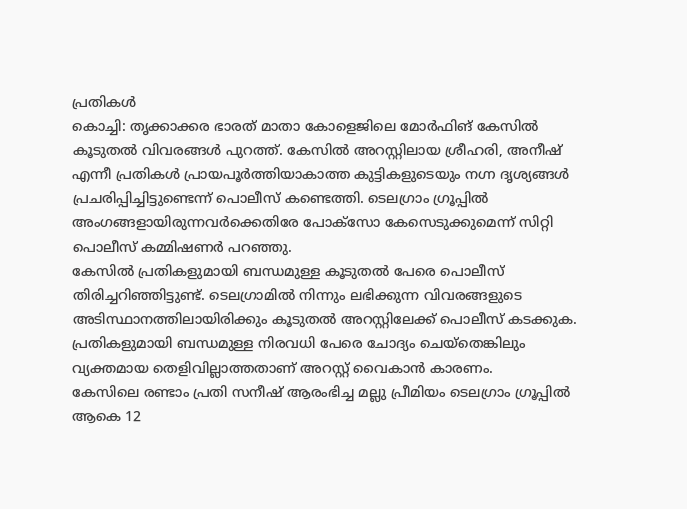പ്രതികൾ
കൊച്ചി: തൃക്കാക്കര ഭാരത് മാതാ കോളെജിലെ മോർഫിങ് കേസിൽ കൂടുതൽ വിവരങ്ങൾ പുറത്ത്. കേസിൽ അറസ്റ്റിലായ ശ്രീഹരി, അനീഷ് എന്നീ പ്രതികൾ പ്രായപൂർത്തിയാകാത്ത കുട്ടികളുടെയും നഗ്ന ദൃശ്യങ്ങൾ പ്രചരിപ്പിച്ചിട്ടുണ്ടെന്ന് പൊലീസ് കണ്ടെത്തി. ടെലഗ്രാം ഗ്രൂപ്പിൽ അംഗങ്ങളായിരുന്നവർക്കെതിരേ പോക്സോ കേസെടുക്കുമെന്ന് സിറ്റി പൊലീസ് കമ്മിഷണർ പറഞ്ഞു.
കേസിൽ പ്രതികളുമായി ബന്ധമുള്ള കൂടുതൽ പേരെ പൊലീസ് തിരിച്ചറിഞ്ഞിട്ടുണ്ട്. ടെലഗ്രാമിൽ നിന്നും ലഭിക്കുന്ന വിവരങ്ങളുടെ അടിസ്ഥാനത്തിലായിരിക്കും കൂടുതൽ അറസ്റ്റിലേക്ക് പൊലീസ് കടക്കുക. പ്രതികളുമായി ബന്ധമുള്ള നിരവധി പേരെ ചോദ്യം ചെയ്തെങ്കിലും വ്യക്തമായ തെളിവില്ലാത്തതാണ് അറസ്റ്റ് വൈകാൻ കാരണം.
കേസിലെ രണ്ടാം പ്രതി സനീഷ് ആരംഭിച്ച മല്ലു പ്രീമിയം ടെലഗ്രാം ഗ്രൂപ്പിൽ ആകെ 12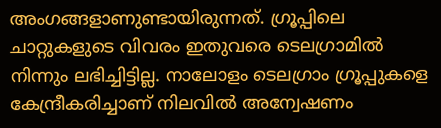അംഗങ്ങളാണുണ്ടായിരുന്നത്. ഗ്രൂപ്പിലെ ചാറ്റുകളുടെ വിവരം ഇതുവരെ ടെലഗ്രാമിൽ നിന്നും ലഭിച്ചിട്ടില്ല. നാലോളം ടെലഗ്രാം ഗ്രൂപ്പുകളെ കേന്ദ്രീകരിച്ചാണ് നിലവിൽ അന്വേഷണം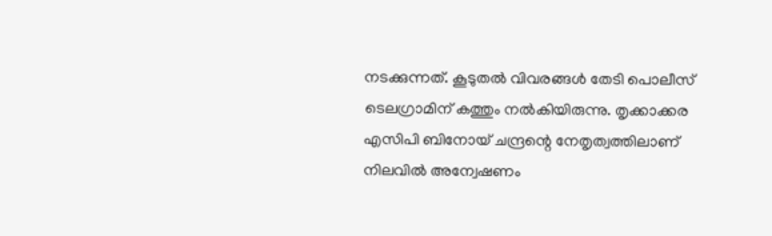നടക്കുന്നത്. കൂടുതൽ വിവരങ്ങൾ തേടി പൊലീസ് ടെലഗ്രാമിന് കത്തും നൽകിയിരുന്നു. തൃക്കാക്കര എസിപി ബിനോയ് ചന്ദ്രന്റെ നേതൃത്വത്തിലാണ് നിലവിൽ അന്വേഷണം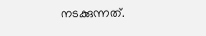നടക്കുന്നത്.